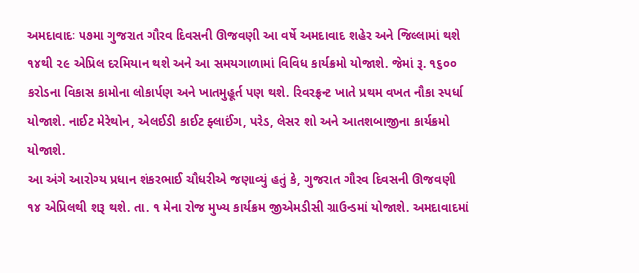અમદાવાદઃ ૫૭મા ગુજરાત ગૌરવ દિવસની ઊજવણી આ વર્ષે અમદાવાદ શહેર અને જિલ્લામાં થશે ૧૪થી ૨૯ એપ્રિલ દરમિયાન થશે અને આ સમયગાળામાં વિવિધ કાર્યક્રમો યોજાશે. જેમાં રૂ. ૧૬૦૦ કરોડના વિકાસ કામોના લોકાર્પણ અને ખાતમુહૂર્ત પણ થશે. રિવરફ્રન્ટ ખાતે પ્રથમ વખત નૌકા સ્પર્ધા યોજાશે. નાઈટ મેરેથોન, એલઈડી કાઈટ ફ્લાઈંગ, પરેડ, લેસર શો અને આતશબાજીના કાર્યક્રમો યોજાશે.
આ અંગે આરોગ્ય પ્રધાન શંકરભાઈ ચૌધરીએ જણાવ્યું હતું કે, ગુજરાત ગૌરવ દિવસની ઊજવણી ૧૪ એપ્રિલથી શરૂ થશે. તા. ૧ મેના રોજ મુખ્ય કાર્યક્રમ જીએમડીસી ગ્રાઉન્ડમાં યોજાશે. અમદાવાદમાં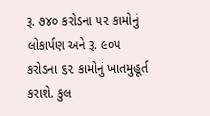રૂ. ૭૪૦ કરોડના ૫૨ કામોનું લોકાર્પણ અને રૂ. ૯૦૫ કરોડના ૬૨ કામોનું ખાતમુહૂર્ત કરાશે. કુલ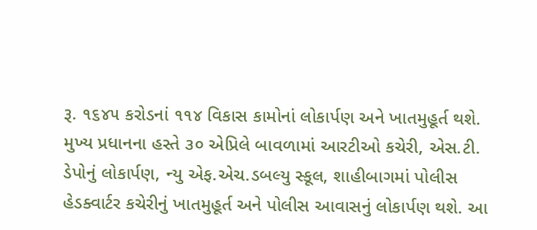રૂ. ૧૬૪૫ કરોડનાં ૧૧૪ વિકાસ કામોનાં લોકાર્પણ અને ખાતમુહૂર્ત થશે. મુખ્ય પ્રધાનના હસ્તે ૩૦ એપ્રિલે બાવળામાં આરટીઓ કચેરી, એસ.ટી. ડેપોનું લોકાર્પણ, ન્યુ એફ.એચ.ડબલ્યુ સ્કૂલ, શાહીબાગમાં પોલીસ હેડક્વાર્ટર કચેરીનું ખાતમુહૂર્ત અને પોલીસ આવાસનું લોકાર્પણ થશે. આ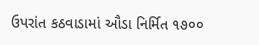ઉપરાંત કઠવાડામાં ઔડા નિર્મિત ૧૭૦૦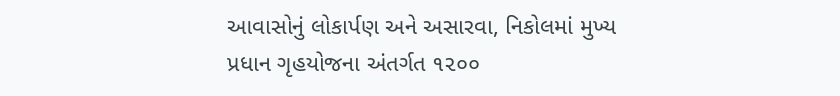આવાસોનું લોકાર્પણ અને અસારવા, નિકોલમાં મુખ્ય પ્રધાન ગૃહયોજના અંતર્ગત ૧૨૦૦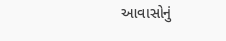આવાસોનું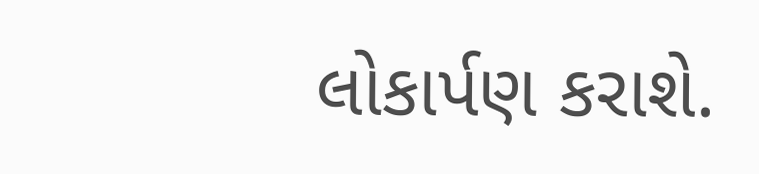લોકાર્પણ કરાશે.